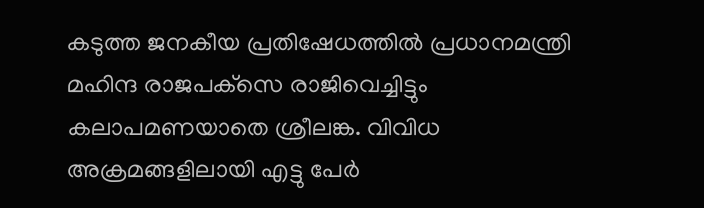കടുത്ത ജനകീയ പ്രതിഷേധത്തില്‍ പ്രധാനമന്ത്രി മഹിന്ദ രാജപക്‌സെ രാജിവെച്ചിട്ടും കലാപമണയാതെ ശ്രീലങ്ക. വിവിധ അക്രമങ്ങളിലായി എട്ടു പേര്‍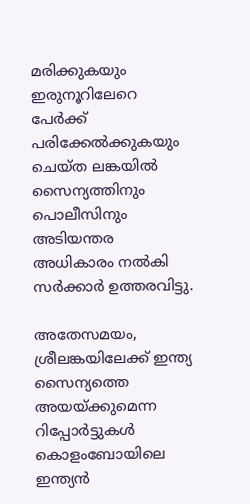മരിക്കുകയും ഇരുനൂറിലേറെ പേര്‍ക്ക് പരിക്കേല്‍ക്കുകയും ചെയ്ത ലങ്കയില്‍ സൈന്യത്തിനും പൊലീസിനും അടിയന്തര അധികാരം നല്‍കി സര്‍ക്കാര്‍ ഉത്തരവിട്ടു.

അതേസമയം, ശ്രീലങ്കയിലേക്ക് ഇന്ത്യ സൈന്യത്തെ അയയ്ക്കുമെന്ന റിപ്പോര്‍ട്ടുകള്‍ കൊളംബോയിലെ ഇന്ത്യന്‍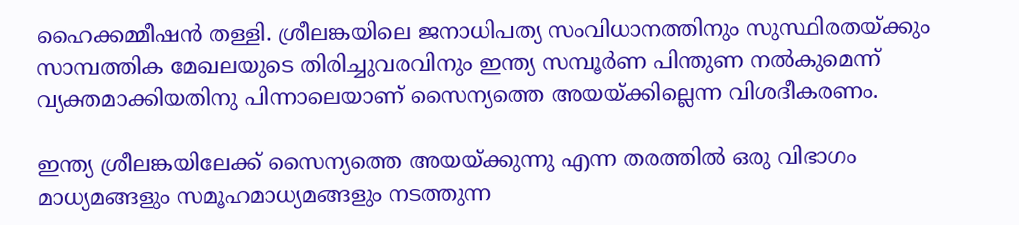ഹൈക്കമ്മീഷന്‍ തള്ളി. ശ്രീലങ്കയിലെ ജനാധിപത്യ സംവിധാനത്തിനും സുസ്ഥിരതയ്ക്കും സാമ്പത്തിക മേഖലയുടെ തിരിച്ചുവരവിനും ഇന്ത്യ സമ്പൂര്‍ണ പിന്തുണ നല്‍കുമെന്ന് വ്യക്തമാക്കിയതിനു പിന്നാലെയാണ് സൈന്യത്തെ അയയ്ക്കില്ലെന്ന വിശദീകരണം.

ഇന്ത്യ ശ്രീലങ്കയിലേക്ക് സൈന്യത്തെ അയയ്ക്കുന്നു എന്ന തരത്തില്‍ ഒരു വിഭാഗം മാധ്യമങ്ങളും സമൂഹമാധ്യമങ്ങളും നടത്തുന്ന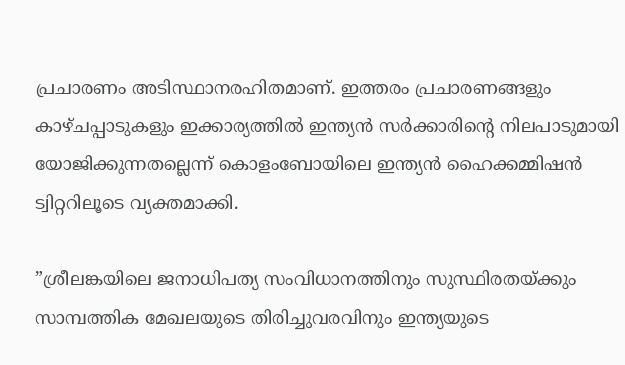പ്രചാരണം അടിസ്ഥാനരഹിതമാണ്. ഇത്തരം പ്രചാരണങ്ങളും കാഴ്ചപ്പാടുകളും ഇക്കാര്യത്തില്‍ ഇന്ത്യന്‍ സര്‍ക്കാരിന്റെ നിലപാടുമായി യോജിക്കുന്നതല്ലെന്ന് കൊളംബോയിലെ ഇന്ത്യന്‍ ഹൈക്കമ്മിഷന്‍ ട്വിറ്ററിലൂടെ വ്യക്തമാക്കി.

”ശ്രീലങ്കയിലെ ജനാധിപത്യ സംവിധാനത്തിനും സുസ്ഥിരതയ്ക്കും സാമ്പത്തിക മേഖലയുടെ തിരിച്ചുവരവിനും ഇന്ത്യയുടെ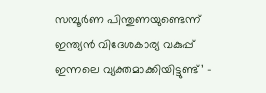സമ്പൂര്‍ണ പിന്തുണയുണ്ടെന്ന് ഇന്ത്യന്‍ വിദേശകാര്യ വകുപ്പ് ഇന്നലെ വ്യക്തമാക്കിയിട്ടുണ്ട്’ –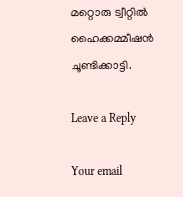മറ്റൊരു ട്വീറ്റില്‍ ഹൈക്കമ്മീഷന്‍ ചൂണ്ടിക്കാട്ടി.

Leave a Reply

Your email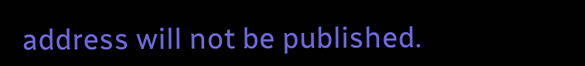address will not be published.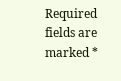Required fields are marked *